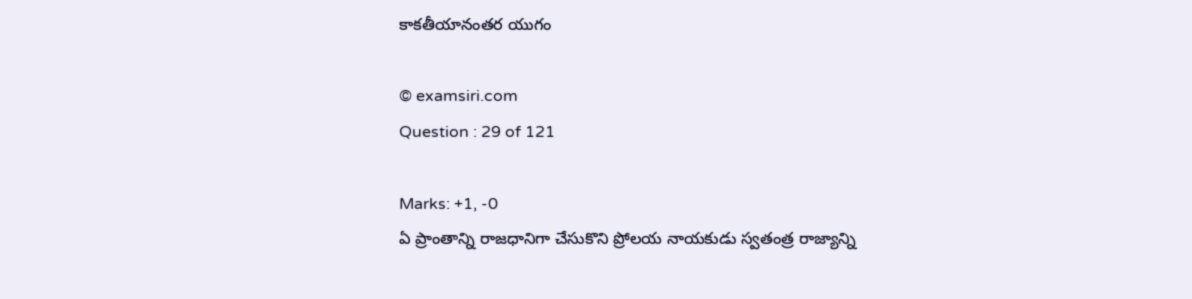కాకతీయానంతర యుగం

© examsiri.com
Question : 29 of 121

Marks: +1, -0
ఏ ప్రాంతాన్ని రాజధానిగా చేసుకొని ప్రోలయ నాయకుడు స్వతంత్ర రాజ్యాన్ని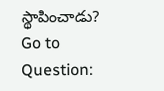స్థాపించాడు?
Go to Question: